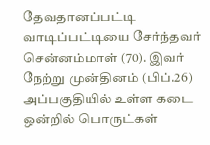தேவதானப்பட்டி வாடிப்பட்டியை சேர்ந்தவர் சென்னம்மாள் (70). இவர் நேற்று முன்தினம் (பிப்.26) அப்பகுதியில் உள்ள கடை ஒன்றில் பொருட்கள்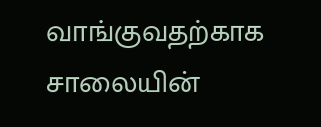வாங்குவதற்காக சாலையின்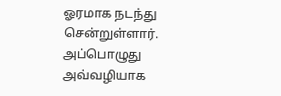ஓரமாக நடந்து சென்றுள்ளார். அப்பொழுது அவ்வழியாக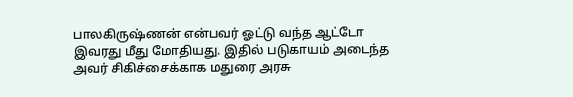பாலகிருஷ்ணன் என்பவர் ஓட்டு வந்த ஆட்டோ இவரது மீது மோதியது. இதில் படுகாயம் அடைந்த அவர் சிகிச்சைக்காக மதுரை அரசு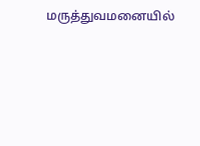மருத்துவமனையில்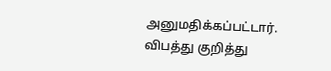அனுமதிக்கப்பட்டார். விபத்து குறித்து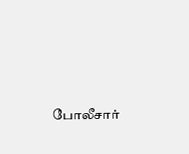போலீசார்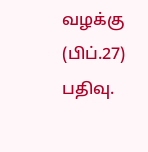வழக்கு (பிப்.27) பதிவு.